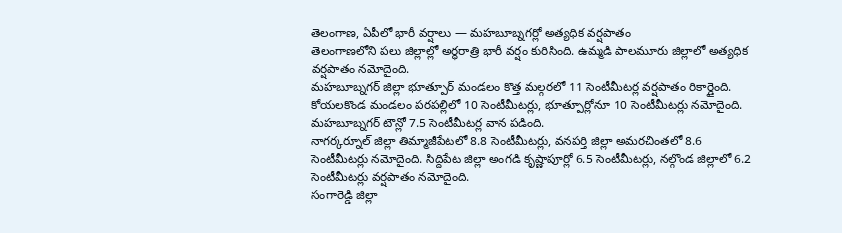తెలంగాణ, ఏపీలో భారీ వర్షాలు — మహబూబ్నగర్లో అత్యధిక వర్షపాతం
తెలంగాణలోని పలు జిల్లాల్లో అర్ధరాత్రి భారీ వర్షం కురిసింది. ఉమ్మడి పాలమూరు జిల్లాలో అత్యధిక వర్షపాతం నమోదైంది.
మహబూబ్నగర్ జిల్లా భూత్పూర్ మండలం కొత్త మల్గరలో 11 సెంటీమీటర్ల వర్షపాతం రికార్డైంది. కోయలకొండ మండలం పరపల్లిలో 10 సెంటీమీటర్లు, భూత్పూర్లోనూ 10 సెంటీమీటర్లు నమోదైంది. మహబూబ్నగర్ టౌన్లో 7.5 సెంటీమీటర్ల వాన పడింది.
నాగర్కర్నూల్ జిల్లా తిమ్మాజీపేటలో 8.8 సెంటీమీటర్లు, వనపర్తి జిల్లా అమరచింతలో 8.6 సెంటీమీటర్లు నమోదైంది. సిద్దిపేట జిల్లా అంగడి కృష్ణాపూర్లో 6.5 సెంటీమీటర్లు, నల్గొండ జిల్లాలో 6.2 సెంటీమీటర్లు వర్షపాతం నమోదైంది.
సంగారెడ్డి జిల్లా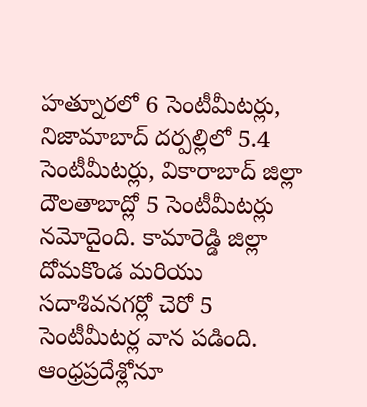హత్నూరలో 6 సెంటీమీటర్లు, నిజామాబాద్ దర్పల్లిలో 5.4 సెంటీమీటర్లు, వికారాబాద్ జిల్లా దౌలతాబాద్లో 5 సెంటీమీటర్లు నమోదైంది. కామారెడ్డి జిల్లా దోమకొండ మరియు సదాశివనగర్లో చెరో 5 సెంటీమీటర్ల వాన పడింది.
ఆంధ్రప్రదేశ్లోనూ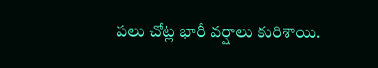పలు చోట్ల భారీ వర్షాలు కురిశాయి.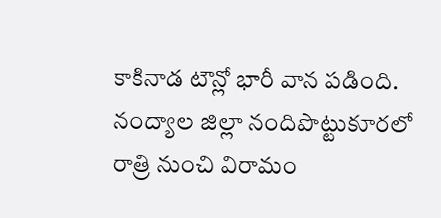కాకినాడ టౌన్లో భారీ వాన పడింది. నంద్యాల జిల్లా నందిపొట్టుకూరలో రాత్రి నుంచి విరామం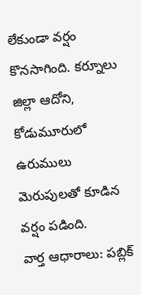లేకుండా వర్షం కొనసాగింది. కర్నూలు జిల్లా ఆదోని, కోడుమూరులో ఉరుములు మెరుపులతో కూడిన వర్షం పడింది.
వార్త ఆధారాలు: పబ్లిక్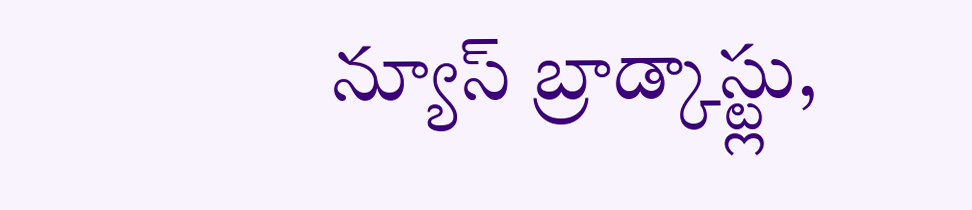న్యూస్ బ్రాడ్కాస్ట్లు,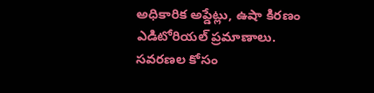అధికారిక అప్డేట్లు, ఉషా కిరణం ఎడిటోరియల్ ప్రమాణాలు.
సవరణల కోసం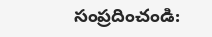సంప్రదించండి: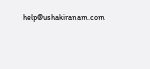help@ushakiranam.com